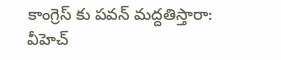కాంగ్రెస్ కు పవన్ మద్దతిస్తారా: వీహెచ్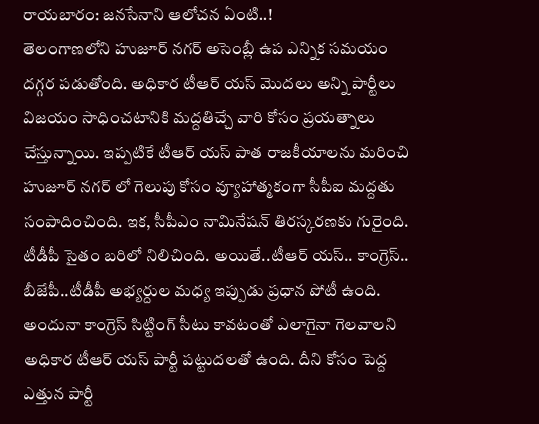రాయబారం: జనసేనాని ఆలోచన ఏంటి..!
తెలంగాణలోని హుజూర్ నగర్ అసెంబ్లీ ఉప ఎన్నిక సమయం దగ్గర పడుతోంది. అధికార టీఆర్ యస్ మొదలు అన్ని పార్టీలు విజయం సాధించటానికి మద్దతిచ్చే వారి కోసం ప్రయత్నాలు చేస్తున్నాయి. ఇప్పటికే టీఆర్ యస్ పాత రాజకీయాలను మరించి హుజూర్ నగర్ లో గెలుపు కోసం వ్యూహాత్మకంగా సీపీఐ మద్దతు సంపాదించింది. ఇక, సీపీఎం నామినేషన్ తిరస్కరణకు గురైంది. టీడీపీ సైతం బరిలో నిలిచింది. అయితే..టీఆర్ యస్.. కాంగ్రెస్.. బీజేపీ..టీడీపీ అభ్యర్దుల మధ్య ఇప్పుడు ప్రధాన పోటీ ఉంది. అందునా కాంగ్రెస్ సిట్టింగ్ సీటు కావటంతో ఎలాగైనా గెలవాలని అధికార టీఆర్ యస్ పార్టీ పట్టుదలతో ఉంది. దీని కోసం పెద్ద ఎత్తున పార్టీ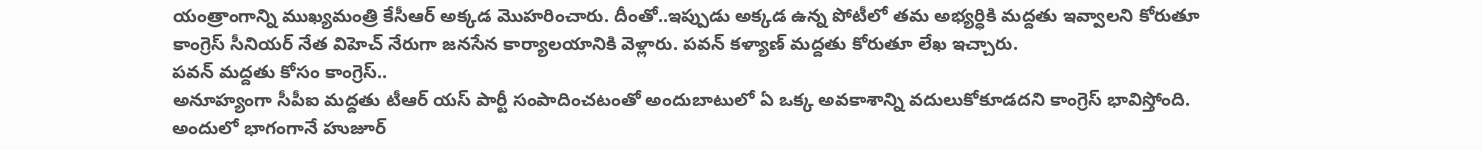యంత్రాంగాన్ని ముఖ్యమంత్రి కేసీఆర్ అక్కడ మొహరించారు. దీంతో..ఇప్పుడు అక్కడ ఉన్న పోటీలో తమ అభ్యర్ధికి మద్దతు ఇవ్వాలని కోరుతూ కాంగ్రెస్ సీనియర్ నేత విహెచ్ నేరుగా జనసేన కార్యాలయానికి వెళ్లారు. పవన్ కళ్యాణ్ మద్దతు కోరుతూ లేఖ ఇచ్చారు.
పవన్ మద్దతు కోసం కాంగ్రెస్..
అనూహ్యంగా సీపీఐ మద్దతు టీఆర్ యస్ పార్టీ సంపాదించటంతో అందుబాటులో ఏ ఒక్క అవకాశాన్ని వదులుకోకూడదని కాంగ్రెస్ భావిస్తోంది. అందులో భాగంగానే హుజూర్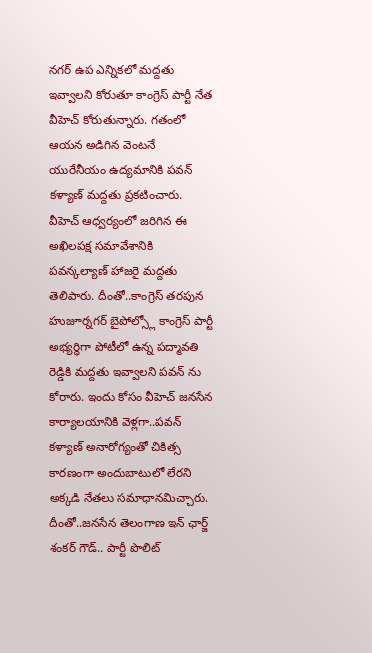నగర్ ఉప ఎన్నికలో మద్దతు ఇవ్వాలని కోరుతూ కాంగ్రెస్ పార్టీ నేత వీహెచ్ కోరుతున్నారు. గతంలో ఆయన అడిగిన వెంటనే యురేనీయం ఉద్యమానికి పవన్ కళ్యాణ్ మద్దతు ప్రకటించారు. వీహెచ్ ఆధ్వర్యంలో జరిగిన ఈ అఖిలపక్ష సమావేశానికి పవన్కల్యాణ్ హాజరై మద్దతు తెలిపారు. దీంతో..కాంగ్రెస్ తరపున హుజూర్నగర్ బైపోల్స్లో కాంగ్రెస్ పార్టీ అభ్యర్ధిగా పోటీలో ఉన్న పద్మావతి రెడ్డికి మద్దతు ఇవ్వాలని పవన్ ను కోరారు. ఇందు కోసం వీహెచ్ జనసేన కార్యాలయానికి వెళ్లగా..పవన్ కళ్యాణ్ అనారోగ్యంతో చికిత్స కారణంగా అందుబాటులో లేరని అక్కడి నేతలు సమాధానమిచ్చారు. దీంతో..జనసేన తెలంగాణ ఇన్ ఛార్జ్ శంకర్ గౌడ్.. పార్టీ పొలిట్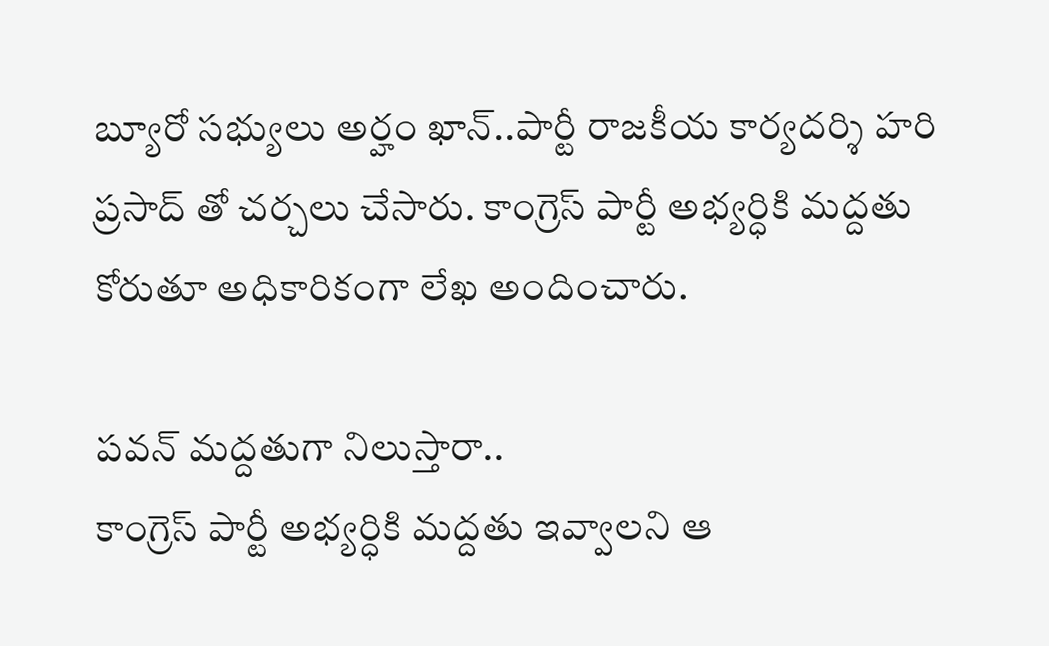బ్యూరో సభ్యులు అర్హం ఖాన్..పార్టీ రాజకీయ కార్యదర్శి హరి ప్రసాద్ తో చర్చలు చేసారు. కాంగ్రెస్ పార్టీ అభ్యర్ధికి మద్దతు కోరుతూ అధికారికంగా లేఖ అందించారు.

పవన్ మద్దతుగా నిలుస్తారా..
కాంగ్రెస్ పార్టీ అభ్యర్ధికి మద్దతు ఇవ్వాలని ఆ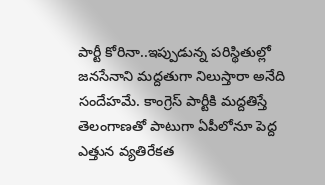పార్టీ కోరినా..ఇప్పుడున్న పరిస్థితుల్లో జనసేనాని మద్దతుగా నిలుస్తారా అనేది సందేహమే. కాంగ్రెస్ పార్టీకి మద్దతిస్తే తెలంగాణతో పాటుగా ఏపీలోనూ పెద్ద ఎత్తున వ్యతిరేకత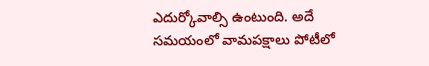ఎదుర్కోవాల్సి ఉంటుంది. అదే సమయంలో వామపక్షాలు పోటీలో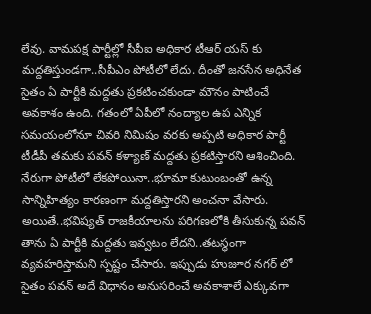లేవు. వామపక్ష పార్టీల్లో సీపీఐ అధికార టీఆర్ యస్ కు మద్దతిస్తుండగా..సీపీఎం పోటీలో లేదు. దీంతో జనసేన అధినేత సైతం ఏ పార్టీకి మద్దతు ప్రకటించకుండా మౌనం పాటించే అవకాశం ఉంది. గతంలో ఏపీలో నంద్యాల ఉప ఎన్నిక సమయంలోనూ చివరి నిమిషం వరకు అప్పటి అధికార పార్టీ టీడీపీ తమకు పవన్ కళ్యాణ్ మద్దతు ప్రకటిస్తారని ఆశించింది. నేరుగా పోటీలో లేకపోయినా..భూమా కుటుంబంతో ఉన్న సాన్నిహిత్యం కారణంగా మద్దతిస్తారని అంచనా వేసారు. అయితే..భవిష్యత్ రాజకీయాలను పరిగణలోకి తీసుకున్న పవన్ తాను ఏ పార్టీకి మద్దతు ఇవ్వటం లేదని..తటస్థంగా వ్యవహరిస్తామని స్పష్టం చేసారు. ఇప్పుడు హుజూర నగర్ లో సైతం పవన్ అదే విధానం అనుసరించే అవకాశాలే ఎక్కువగా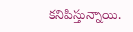కనిపిస్తున్నాయి.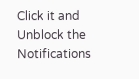Click it and Unblock the Notifications